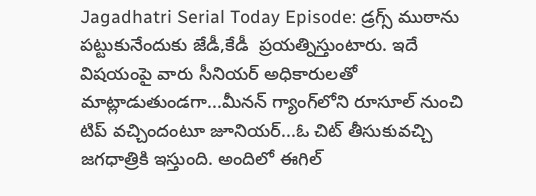Jagadhatri Serial Today Episode: డ్రగ్స్‌ ముఠాను పట్టుకునేందుకు జేడీ,కేడీ  ప్రయత్నిస్తుంటారు. ఇదే విషయంపై వారు సీనియర్‌ అధికారులతో మాట్లాడుతుండగా...మీనన్‌ గ్యాంగ్‌లోని రూసూల్ నుంచి టి‌ప్ వచ్చిందంటూ జూనియర్‌...ఓ చిట్‌ తీసుకువచ్చి జగధాత్రికి ఇస్తుంది. అందిలో ఈగిల్‌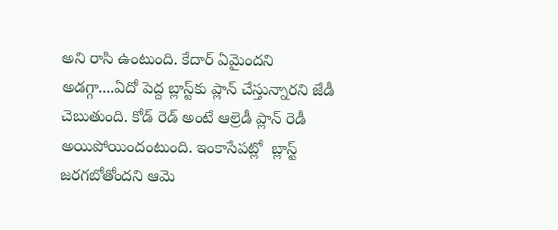అని రాసి ఉంటుంది. కేదార్ ఏమైందని అడగ్గా....ఏదో పెద్ద బ్లాస్ట్‌కు ప్లాన్ చేస్తున్నారని జేడీ చెబుతుంది. కోడ్‌ రెడ్‌ అంటే ఆల్రెడీ ప్లాన్ రెడీ అయిపోయిందంటుంది. ఇంకాసేపట్లో  బ్లాస్ట్ జరగబోతోందని ఆమె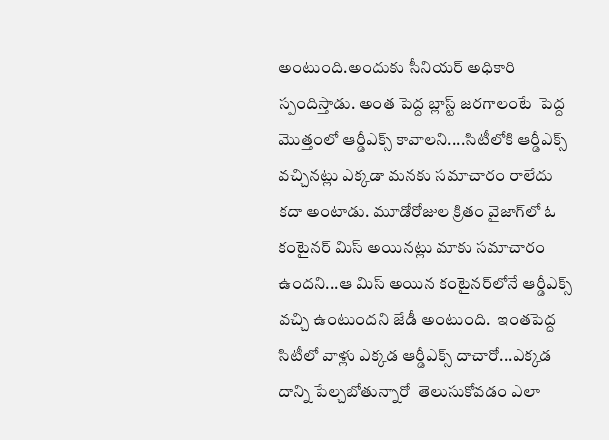అంటుంది.అందుకు సీనియర్ అధికారి స్పందిస్తాడు. అంత పెద్ద బ్లాస్ట్‌ జరగాలంటే  పెద్ద మొత్తంలో ఆర్డీఎక్స్‌ కావాలని....సిటీలోకి ఆర్డీఎక్స్‌ వచ్చినట్లు ఎక్కడా మనకు సమాచారం రాలేదు కదా అంటాడు. మూడోరోజుల క్రితం వైజాగ్‌లో ఓ కంటైనర్‌ మిస్ అయినట్లు మాకు సమాచారం ఉందని...ఆ మిస్‌ అయిన కంటైనర్‌లోనే ఆర్డీఎక్స్‌ వచ్చి ఉంటుందని జేడీ అంటుంది.  ఇంతపెద్ద సిటీలో వాళ్లు ఎక్కడ ఆర్డీఎక్స్‌ దాచారో...ఎక్కడ దాన్ని పేల్చబోతున్నారో  తెలుసుకోవడం ఎలా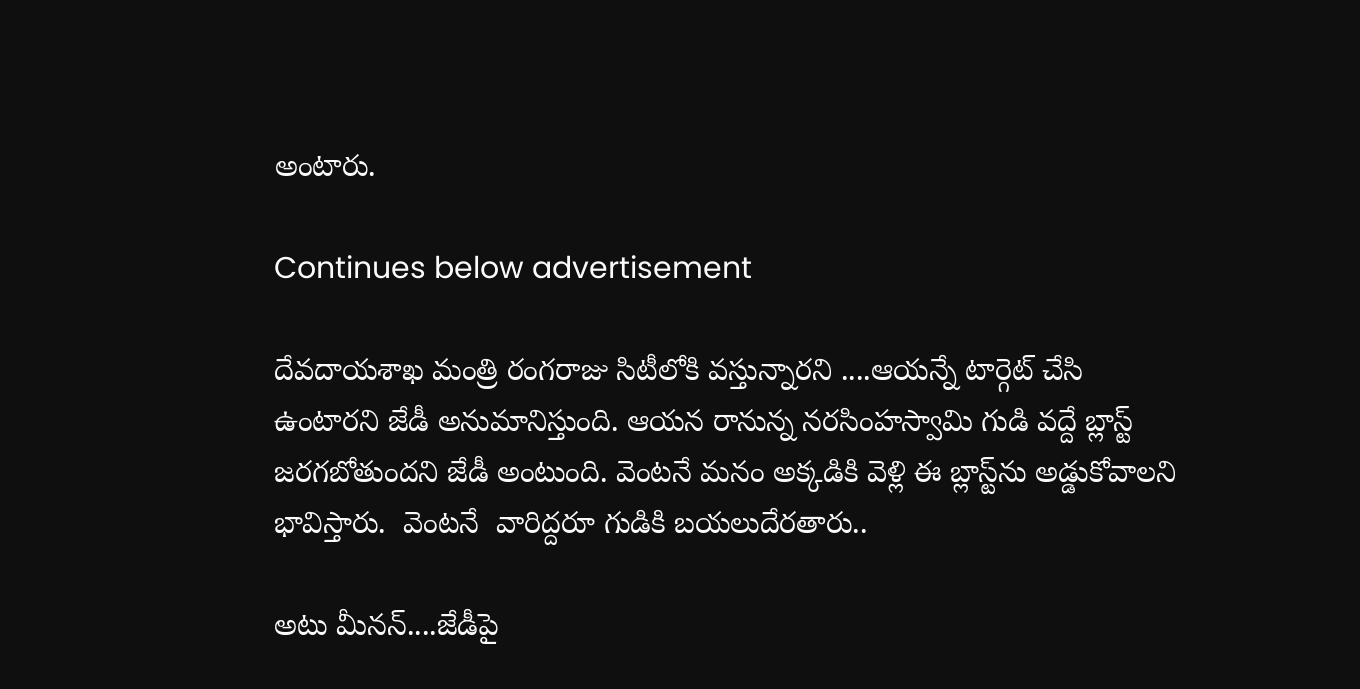అంటారు.

Continues below advertisement

దేవదాయశాఖ మంత్రి రంగరాజు సిటీలోకి వస్తున్నారని ....ఆయన్నే టార్గెట్ చేసి ఉంటారని జేడీ అనుమానిస్తుంది. ఆయన రానున్న నరసింహస్వామి గుడి వద్దే బ్లాస్ట్ జరగబోతుందని జేడీ అంటుంది. వెంటనే మనం అక్కడికి వెళ్లి ఈ బ్లాస్ట్‌ను అడ్డుకోవాలని భావిస్తారు.  వెంటనే  వారిద్దరూ గుడికి బయలుదేరతారు..

అటు మీనన్‌....జేడీపై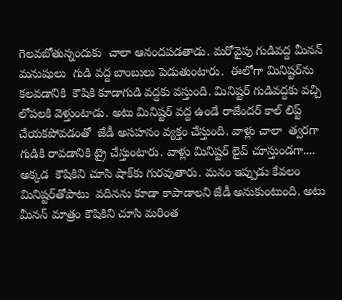గెలవబోతున్నందుకు  చాలా ఆనందపడతాడు. మరోవైపు గుడివద్ద మీనన్‌ మనుషులు  గుడి వద్ద బాంబులు పెడుతుంటారు.  ఈలోగా మినిష్టర్‌ను కలవడానికి  కౌషికి కూడాగుడి వద్దకు వస్తుంది. మినిష్టర్‌ గుడివద్దకు వచ్చి లోపలకి వెళ్తుంటాడు. అటు మినిష్టర్ వద్ద ఉండే రాజేందర్‌ కాల్‌ లిప్ట్ చేయకపోవడంతో  జేడీ అసహనం వ్యక్తం చేస్తుంది. వాళ్లు చాలా  త్వరగా  గుడికి రావడానికి ట్రై చేస్తుంటారు. వాళ్లు మినిష్టర్‌ లైవ్‌ చూస్తుండగా.... అక్కడ  కౌషికిని చూసి షాక్‌కు గురవుతారు. మనం ఇప్పుడు కేవలం మినిష్టర్‌తోపాటు  వదినను కూడా కాపాడాలని జేడీ అనుకుంటుంది. అటు మీనన్‌ మాత్రం కౌషికిని చూసి మరింత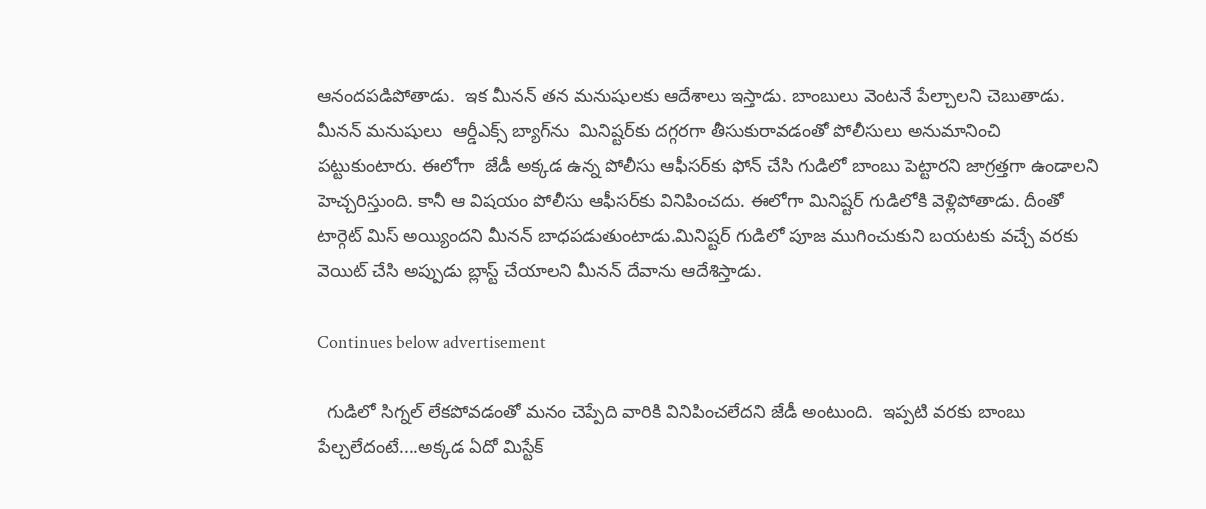ఆనందపడిపోతాడు.  ఇక మీనన్‌ తన మనుషులకు ఆదేశాలు ఇస్తాడు. బాంబులు వెంటనే పేల్చాలని చెబుతాడు. మీనన్‌ మనుషులు  ఆర్డీఎక్స్‌ బ్యాగ్‌ను  మినిష్టర్‌కు దగ్గరగా తీసుకురావడంతో పోలీసులు అనుమానించి పట్టుకుంటారు. ఈలోగా  జేడీ అక్కడ ఉన్న పోలీసు ఆఫీసర్‌కు ఫోన్ చేసి గుడిలో బాంబు పెట్టారని జాగ్రత్తగా ఉండాలని హెచ్చరిస్తుంది. కానీ ఆ విషయం పోలీసు ఆఫీసర్‌కు వినిపించదు. ఈలోగా మినిష్టర్‌ గుడిలోకి వెళ్లిపోతాడు. దీంతో టార్గెట్‌ మిస్‌ అయ్యిందని మీనన్‌ బాధపడుతుంటాడు.మినిష్టర్ గుడిలో పూజ ముగించుకుని బయటకు వచ్చే వరకు వెయిట్‌ చేసి అప్పుడు బ్లాస్ట్ చేయాలని మీనన్ దేవాను ఆదేశిస్తాడు.

Continues below advertisement

  గుడిలో సిగ్నల్‌ లేకపోవడంతో మనం చెప్పేది వారికి వినిపించలేదని జేడీ అంటుంది.  ఇప్పటి వరకు బాంబు పేల్చలేదంటే....అక్కడ ఏదో మిస్టేక్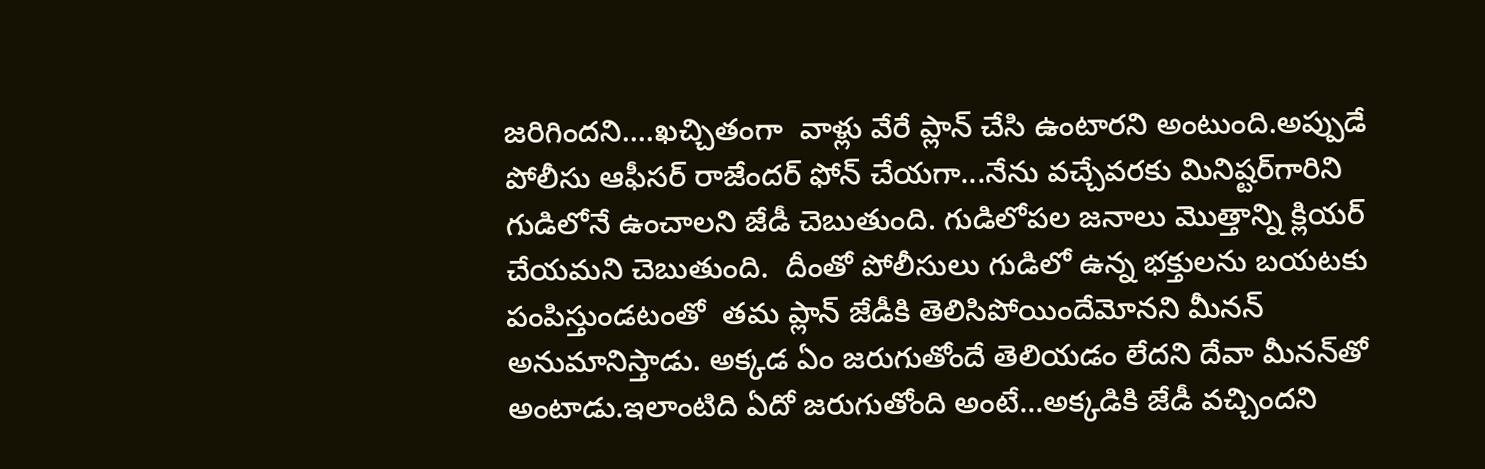జరిగిందని....ఖచ్చితంగా  వాళ్లు వేరే ప్లాన్‌ చేసి ఉంటారని అంటుంది.అప్పుడే పోలీసు ఆఫీసర్ రాజేందర్‌ ఫోన్ చేయగా...నేను వచ్చేవరకు మినిష్టర్‌గారిని గుడిలోనే ఉంచాలని జేడీ చెబుతుంది. గుడిలోపల జనాలు మొత్తాన్ని క్లియర్ చేయమని చెబుతుంది.  దీంతో పోలీసులు గుడిలో ఉన్న భక్తులను బయటకు పంపిస్తుండటంతో  తమ ప్లాన్‌ జేడీకి తెలిసిపోయిందేమోనని మీనన్‌ అనుమానిస్తాడు. అక్కడ ఏం జరుగుతోందే తెలియడం లేదని దేవా మీనన్‌తో అంటాడు.ఇలాంటిది ఏదో జరుగుతోంది అంటే...అక్కడికి జేడీ వచ్చిందని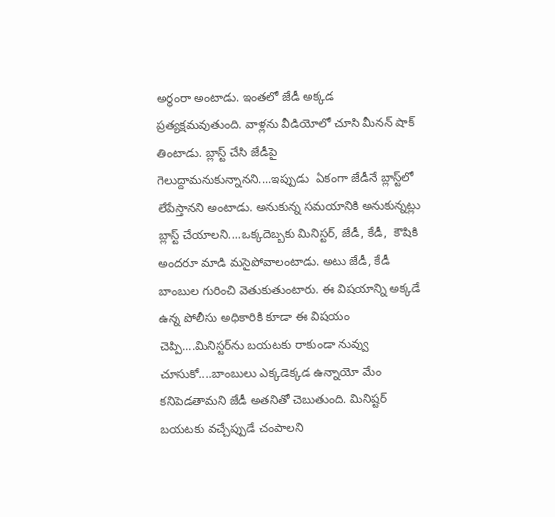అర్థంరా అంటాడు. ఇంతలో జేడీ అక్కడ ప్రత్యక్షమవుతుంది. వాళ్లను వీడియోలో చూసి మీనన్‌ షాక్‌ తింటాడు. బ్లాస్ట్‌ చేసి జేడీపై గెలుద్దామనుకున్నానని....ఇప్పుడు  ఏకంగా జేడీనే బ్లాస్ట్‌లో లేపేస్తానని అంటాడు. అనుకున్న సమయానికి అనుకున్నట్లు  బ్లాస్ట్ చేయాలని....ఒక్కదెబ్బకు మినిస్టర్‌, జేడీ, కేడీ,  కౌషికి అందరూ మాడి మసైపోవాలంటాడు. అటు జేడీ, కేడీ బాంబుల గురించి వెతుకుతుంటారు. ఈ విషయాన్ని అక్కడే ఉన్న పోలీసు అధికారికి కూడా ఈ విషయం చెప్పి....మినిస్టర్‌ను బయటకు రాకుండా నువ్వు చూసుకో....బాంబులు ఎక్కడెక్కడ ఉన్నాయో మేం కనిపెడతామని జేడీ అతనితో చెబుతుంది. మినిష్టర్‌ బయటకు వచ్చేప్పుడే చంపాలని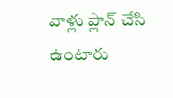వాళ్లు ప్లాన్ చేసి ఉంటారు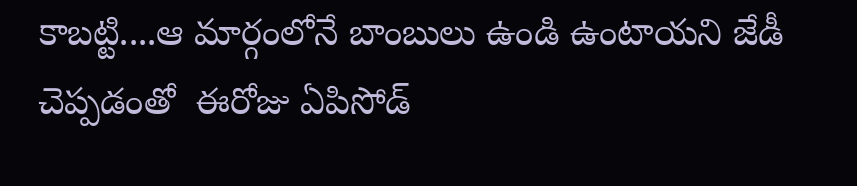కాబట్టి....ఆ మార్గంలోనే బాంబులు ఉండి ఉంటాయని జేడీ చెప్పడంతో  ఈరోజు ఏపిసోడ్‌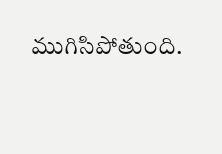ముగిసిపోతుంది.